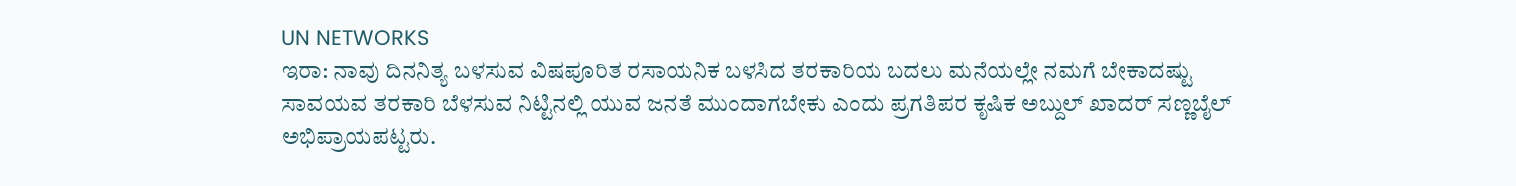UN NETWORKS
ಇರಾ: ನಾವು ದಿನನಿತ್ಯ ಬಳಸುವ ವಿಷಪೂರಿತ ರಸಾಯನಿಕ ಬಳಸಿದ ತರಕಾರಿಯ ಬದಲು ಮನೆಯಲ್ಲೇ ನಮಗೆ ಬೇಕಾದಷ್ಟು ಸಾವಯವ ತರಕಾರಿ ಬೆಳಸುವ ನಿಟ್ಟಿನಲ್ಲಿ ಯುವ ಜನತೆ ಮುಂದಾಗಬೇಕು ಎಂದು ಪ್ರಗತಿಪರ ಕೃಷಿಕ ಅಬ್ದುಲ್ ಖಾದರ್ ಸಣ್ಣಬೈಲ್ ಅಭಿಪ್ರಾಯಪಟ್ಟರು.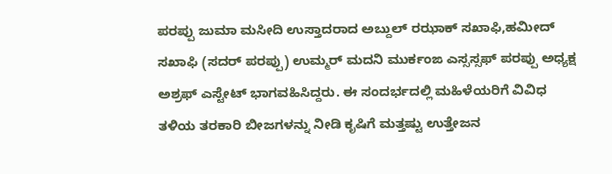ಪರಪ್ಪು ಜುಮಾ ಮಸೀದಿ ಉಸ್ತಾದರಾದ ಅಬ್ದುಲ್ ರಝಾಕ್ ಸಖಾಫಿ,ಹಮೀದ್ ಸಖಾಫಿ (ಸದರ್ ಪರಪ್ಪು) ಉಮ್ಮರ್ ಮದನಿ ಮುರ್ಕಂಙ ಎಸ್ಸಸ್ಸಫ್ ಪರಪ್ಪು ಅಧ್ಯಕ್ಷ ಅಶ್ರಫ್ ಎಸ್ಟೇಟ್ ಭಾಗವಹಿಸಿದ್ದರು. ಈ ಸಂದರ್ಭದಲ್ಲಿ ಮಹಿಳೆಯರಿಗೆ ವಿವಿಧ ತಳಿಯ ತರಕಾರಿ ಬೀಜಗಳನ್ನು ನೀಡಿ ಕೃಷಿಗೆ ಮತ್ತಷ್ಟು ಉತ್ತೇಜನ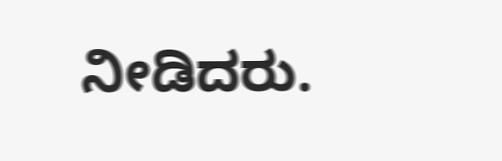ನೀಡಿದರು.